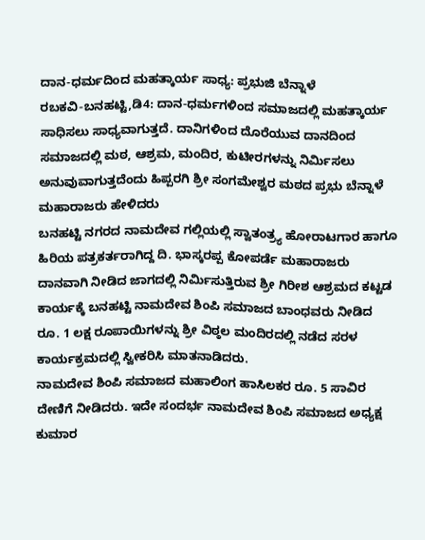ದಾನ-ಧರ್ಮದಿಂದ ಮಹತ್ಕಾರ್ಯ ಸಾಧ್ಯ: ಪ್ರಭುಜಿ ಬೆನ್ನಾಳೆ
ರಬಕವಿ-ಬನಹಟ್ಟಿ,ಡಿ4: ದಾನ-ಧರ್ಮಗಳಿಂದ ಸಮಾಜದಲ್ಲಿ ಮಹತ್ಕಾರ್ಯ ಸಾಧಿಸಲು ಸಾಧ್ಯವಾಗುತ್ತದೆ. ದಾನಿಗಳಿಂದ ದೊರೆಯುವ ದಾನದಿಂದ ಸಮಾಜದಲ್ಲಿ ಮಠ, ಆಶ್ರಮ, ಮಂದಿರ, ಕುಟೀರಗಳನ್ನು ನಿರ್ಮಿಸಲು ಅನುವುವಾಗುತ್ತದೆಂದು ಹಿಪ್ಪರಗಿ ಶ್ರೀ ಸಂಗಮೇಶ್ವರ ಮಠದ ಪ್ರಭು ಬೆನ್ನಾಳೆ ಮಹಾರಾಜರು ಹೇಳಿದರು
ಬನಹಟ್ಟಿ ನಗರದ ನಾಮದೇವ ಗಲ್ಲಿಯಲ್ಲಿ ಸ್ವಾತಂತ್ರ್ಯ ಹೋರಾಟಗಾರ ಹಾಗೂ ಹಿರಿಯ ಪತ್ರಕರ್ತರಾಗಿದ್ದ ದಿ. ಭಾಸ್ಕರಪ್ಪ ಕೋಪರ್ಡೆ ಮಹಾರಾಜರು ದಾನವಾಗಿ ನೀಡಿದ ಜಾಗದಲ್ಲಿ ನಿರ್ಮಿಸುತ್ತಿರುವ ಶ್ರೀ ಗಿರೀಶ ಆಶ್ರಮದ ಕಟ್ಟಡ ಕಾರ್ಯಕ್ಕೆ ಬನಹಟ್ಟಿ ನಾಮದೇವ ಶಿಂಪಿ ಸಮಾಜದ ಬಾಂಧವರು ನೀಡಿದ ರೂ. 1 ಲಕ್ಷ ರೂಪಾಯಿಗಳನ್ನು ಶ್ರೀ ವಿಠ್ಠಲ ಮಂದಿರದಲ್ಲಿ ನಡೆದ ಸರಳ ಕಾರ್ಯಕ್ರಮದಲ್ಲಿ ಸ್ವೀಕರಿಸಿ ಮಾತನಾಡಿದರು.
ನಾಮದೇವ ಶಿಂಪಿ ಸಮಾಜದ ಮಹಾಲಿಂಗ ಹಾಸಿಲಕರ ರೂ. 5 ಸಾವಿರ ದೇಣಿಗೆ ನೀಡಿದರು. ಇದೇ ಸಂದರ್ಭ ನಾಮದೇವ ಶಿಂಪಿ ಸಮಾಜದ ಅಧ್ಯಕ್ಷ ಕುಮಾರ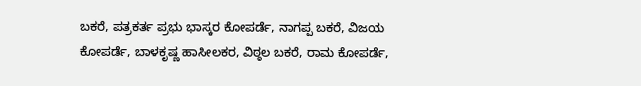ಬಕರೆ, ಪತ್ರಕರ್ತ ಪ್ರಭು ಭಾಸ್ಕರ ಕೋಪರ್ಡೆ, ನಾಗಪ್ಪ ಬಕರೆ, ವಿಜಯ ಕೋಪರ್ಡೆ, ಬಾಳಕೃಷ್ಣ ಹಾಸೀಲಕರ, ವಿಠ್ಠಲ ಬಕರೆ, ರಾಮ ಕೋಪರ್ಡೆ,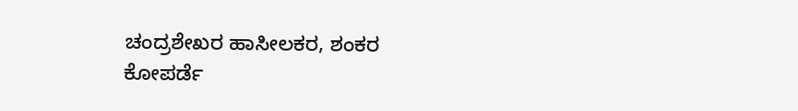ಚಂದ್ರಶೇಖರ ಹಾಸೀಲಕರ, ಶಂಕರ ಕೋಪರ್ಡೆ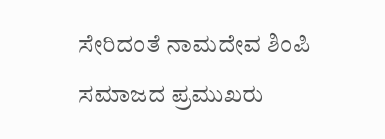ಸೇರಿದಂತೆ ನಾಮದೇವ ಶಿಂಪಿ ಸಮಾಜದ ಪ್ರಮುಖರು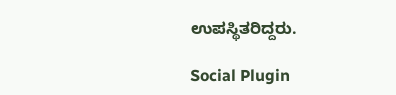ಉಪಸ್ಥಿತರಿದ್ದರು.

Social Plugin